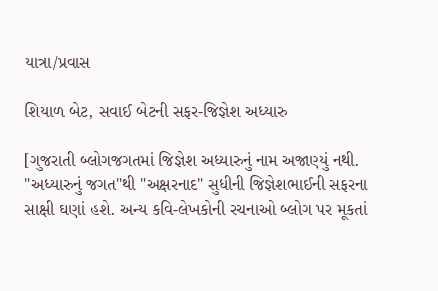યાત્રા/પ્રવાસ

શિયાળ બેટ, સવાઈ બેટની સફર-જિજ્ઞેશ અધ્યારુ

[ગુજરાતી બ્લોગજગતમાં જિજ્ઞેશ અધ્યારુનું નામ અજાણ્યું નથી. "અધ્યારુનું જગત"થી "અક્ષરનાદ" સુધીની જિજ્ઞેશભાઈની સફરના સાક્ષી ઘણાં હશે. અન્ય કવિ-લેખકોની રચનાઓ બ્લોગ પર મૂકતાં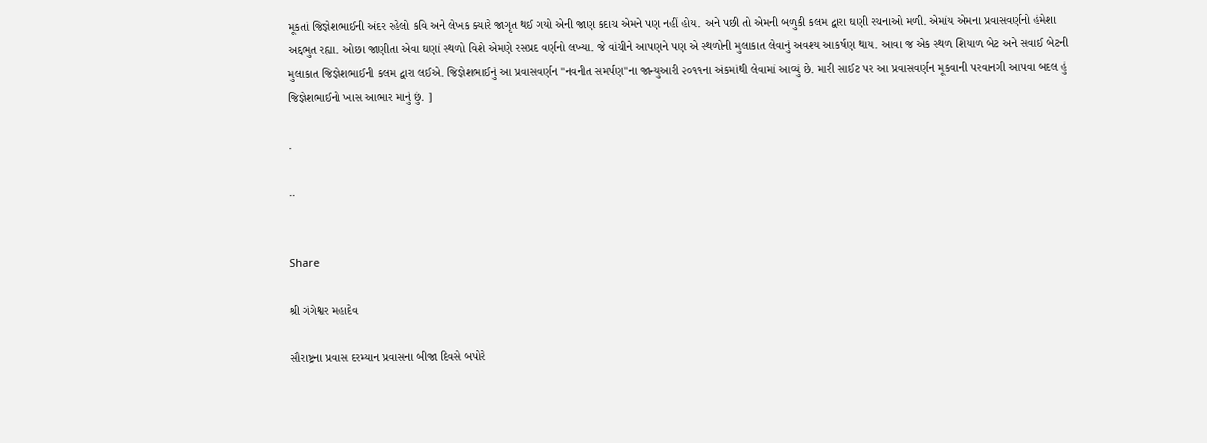મૂકતાં જિજ્ઞેશભાઈની અંદર રહેલો કવિ અને લેખક ક્યારે જાગૃત થઈ ગયો એની જાણ કદાચ એમને પણ નહીં હોય. અને પછી તો એમની બળુકી કલમ દ્વારા ઘણી રચનાઓ મળી. એમાંય એમના પ્રવાસવર્ણનો હંમેશા અદ્દભુત રહ્યા. ઓછા જાણીતા એવા ઘણાં સ્થળો વિશે એમણે રસપ્રદ વર્ણનો લખ્યા. જે વાંચીને આપણને પણ એ સ્થળોની મુલાકાત લેવાનું અવશ્ય આકર્ષણ થાય. આવા જ એક સ્થળ શિયાળ બેટ અને સવાઈ બેટની મુલાકાત જિજ્ઞેશભાઈની કલમ દ્વારા લઈએ. જિજ્ઞેશભાઈનું આ પ્રવાસવર્ણન "નવનીત સમર્પણ"ના જાન્યુઆરી ૨૦૧૧ના અંકમાંથી લેવામાં આવ્યું છે. મારી સાઈટ પર આ પ્રવાસવર્ણન મૂકવાની પરવાનગી આપવા બદલ હું જિજ્ઞેશભાઈનો ખાસ આભાર માનું છું. ]

.

..


Share

શ્રી ગંગેશ્વર મહાદેવ

સૌરાષ્ટ્રના પ્રવાસ દરમ્યાન પ્રવાસના બીજા દિવસે બપોરે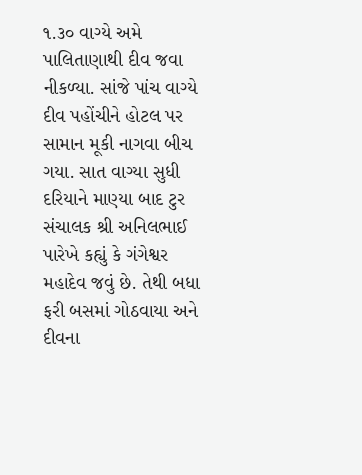૧.૩૦ વાગ્યે અમે પાલિતાણાથી દીવ જવા નીકળ્યા. સાંજે પાંચ વાગ્યે દીવ પહોંચીને હોટલ પર સામાન મૂકી નાગવા બીચ ગયા. સાત વાગ્યા સુધી દરિયાને માણ્યા બાદ ટુર સંચાલક શ્રી અનિલભાઈ પારેખે કહ્યું કે ગંગેશ્વર મહાદેવ જવું છે. તેથી બધા ફરી બસમાં ગોઠવાયા અને દીવના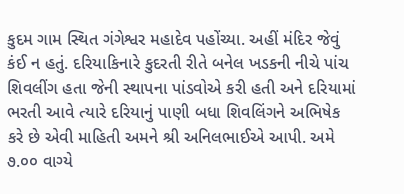કુદમ ગામ સ્થિત ગંગેશ્વર મહાદેવ પહોંચ્યા. અહીં મંદિર જેવું કંઈ ન હતું. દરિયાકિનારે કુદરતી રીતે બનેલ ખડકની નીચે પાંચ શિવલીંગ હતા જેની સ્થાપના પાંડવોએ કરી હતી અને દરિયામાં ભરતી આવે ત્યારે દરિયાનું પાણી બધા શિવલિંગને અભિષેક કરે છે એવી માહિતી અમને શ્રી અનિલભાઈએ આપી. અમે ૭.૦૦ વાગ્યે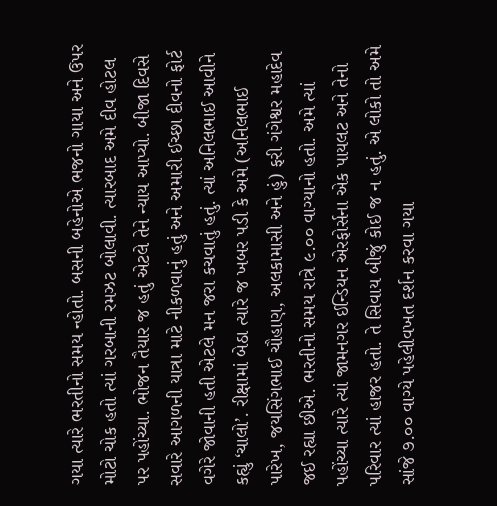ગયા ત્યારે ભરતીનો સમય ન્હોતો. બસની બહેનોએ ભજનો ગાયા અને ઉપર મોટો ચોક હતો ત્યાં ગરબાની રમઝટ બોલાવી. ત્યારબાદ અમે દીવ હોટલ પર પહોંચ્યા. ભોજન તૈયાર જ હતું એટલે તેને ન્યાય આપ્યો. બીજા દિવસે સવારે આગળની યાત્રા માટે નીકળવાનું હતું અને અમારી ઈચ્છા દીવનો ફોર્ટ વગેરે જોવાની હતી એટલે મન જરા કચવાતું હતું. ત્યાં અનિલભાઈ આવીને કહ્યું ‘ચાલો’. રીક્ષામાં બેઠા ત્યારે જ ખબર પડી કે અમે (અનિલભાઈ પારેખ, જયસિંગભાઈ ચૌહાણ, અલકામાસી અને હું) ફરી ગંગેશ્વર મહાદેવ જઈ રહ્યા છીએ. ભરતીનો સમય રાત્રે ૯.૦૦ વાગ્યાનો હતો. અમે ત્યાં પહોંચ્યા ત્યારે ત્યાં જામનગર ઈન્ડિયન એરફોર્સના એક પાયલટ અને તેનો પરિવાર ત્યાં હાજર હતો. તે સિવાય બીજું કોઈ જ ન હતું. એ લોકો તો અમે સાંજે ૭.૦૦ વાગ્યે પહેલીવખત દર્શન કરવા ગયા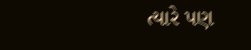ત્યારે પણ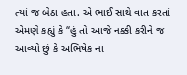ત્યાં જ બેઠા હતા. એ ભાઈ સાથે વાત કરતાં એમણે કહ્યું કે “હું તો આજે નક્કી કરીને જ આવ્યો છું કે અભિષેક ના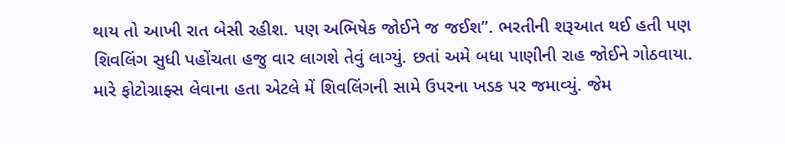થાય તો આખી રાત બેસી રહીશ. પણ અભિષેક જોઈને જ જઈશ”. ભરતીની શરૂઆત થઈ હતી પણ શિવલિંગ સુધી પહોંચતા હજુ વાર લાગશે તેવું લાગ્યું. છતાં અમે બધા પાણીની રાહ જોઈને ગોઠવાયા. મારે ફોટોગ્રાફ્સ લેવાના હતા એટલે મેં શિવલિંગની સામે ઉપરના ખડક પર જમાવ્યું. જેમ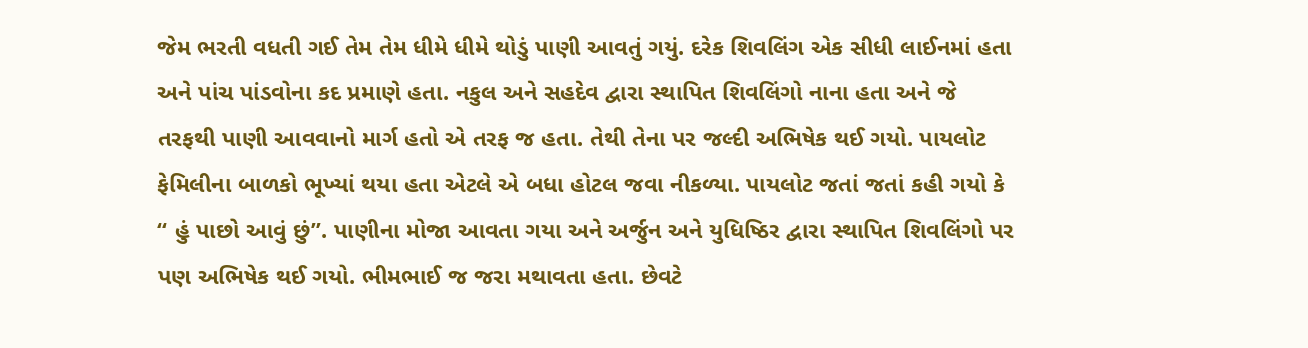જેમ ભરતી વધતી ગઈ તેમ તેમ ધીમે ધીમે થોડું પાણી આવતું ગયું. દરેક શિવલિંગ એક સીધી લાઈનમાં હતા અને પાંચ પાંડવોના કદ પ્રમાણે હતા. નકુલ અને સહદેવ દ્વારા સ્થાપિત શિવલિંગો નાના હતા અને જે તરફથી પાણી આવવાનો માર્ગ હતો એ તરફ જ હતા. તેથી તેના પર જલ્દી અભિષેક થઈ ગયો. પાયલોટ ફેમિલીના બાળકો ભૂખ્યાં થયા હતા એટલે એ બધા હોટલ જવા નીકળ્યા. પાયલોટ જતાં જતાં કહી ગયો કે “ હું પાછો આવું છું”. પાણીના મોજા આવતા ગયા અને અર્જુન અને યુધિષ્ઠિર દ્વારા સ્થાપિત શિવલિંગો પર પણ અભિષેક થઈ ગયો. ભીમભાઈ જ જરા મથાવતા હતા. છેવટે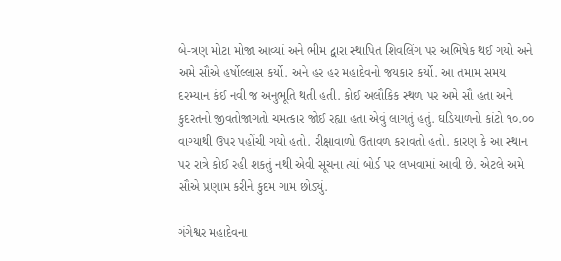બે-ત્રણ મોટા મોજા આવ્યાં અને ભીમ દ્વારા સ્થાપિત શિવલિંગ પર અભિષેક થઈ ગયો અને અમે સૌએ હર્ષોલ્લાસ કર્યો. અને હર હર મહાદેવનો જયકાર કર્યો. આ તમામ સમય દરમ્યાન કંઈ નવી જ અનુભૂતિ થતી હતી. કોઈ અલૌકિક સ્થળ પર અમે સૌ હતા અને કુદરતનો જીવતોજાગતો ચમત્કાર જોઈ રહ્યા હતા એવું લાગતું હતું. ઘડિયાળનો કાંટો ૧૦.૦૦ વાગ્યાથી ઉપર પહોંચી ગયો હતો. રીક્ષાવાળો ઉતાવળ કરાવતો હતો. કારણ કે આ સ્થાન પર રાત્રે કોઈ રહી શકતું નથી એવી સૂચના ત્યાં બોર્ડ પર લખવામાં આવી છે. એટલે અમે સૌએ પ્રણામ કરીને કુદમ ગામ છોડ્યું.

ગંગેશ્વર મહાદેવના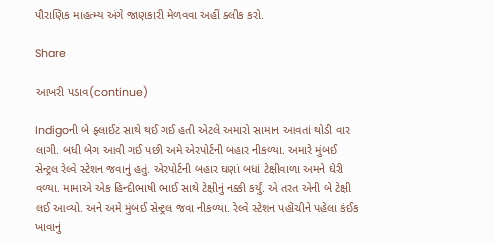પૌરાણિક માહત્મ્ય અંગે જાણકારી મેળવવા અહીં ક્લીક કરો.

Share

આખરી પડાવ(continue)

Indigoની બે ફ્લાઈટ સાથે થઈ ગઈ હતી એટલે અમારો સામાન આવતાં થોડી વાર લાગી. બધી બેગ આવી ગઈ પછી અમે એરપોર્ટની બહાર નીકળ્યા. અમારે મુંબઈ સેન્ટ્રલ રેલ્વે સ્ટેશન જવાનું હતું. એરપોર્ટની બહાર ઘણાં બધાં ટેક્ષીવાળા અમને ઘેરી વળ્યા. મામાએ એક હિન્દીભાષી ભાઈ સાથે ટેક્ષીનું નક્કી કર્યું. એ તરત એની બે ટેક્ષી લઈ આવ્યો. અને અમે મુંબઈ સેન્ટ્રલ જવા નીકળ્યા. રેલ્વે સ્ટેશન પહોંચીને પહેલા કંઈક ખાવાનું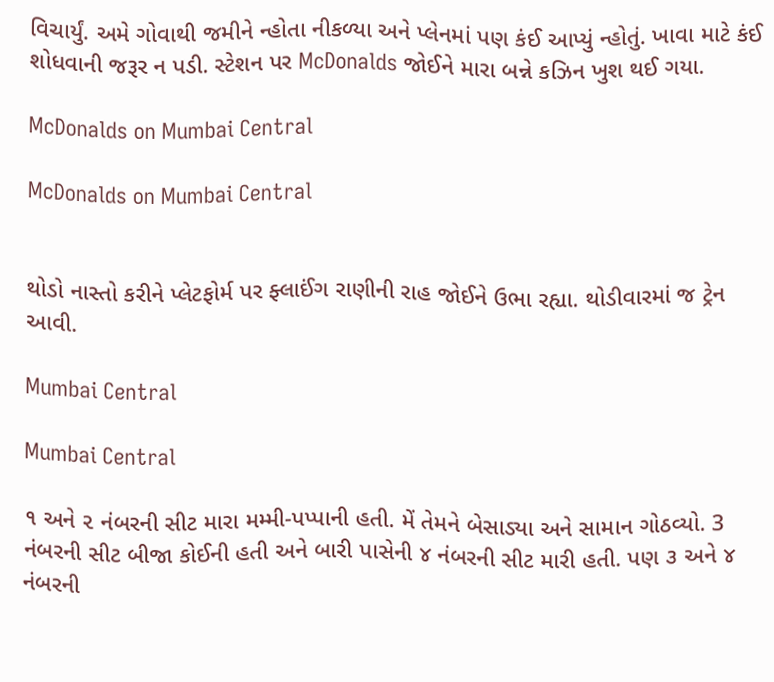વિચાર્યું. અમે ગોવાથી જમીને ન્હોતા નીકળ્યા અને પ્લેનમાં પણ કંઈ આપ્યું ન્હોતું. ખાવા માટે કંઈ શોધવાની જરૂર ન પડી. સ્ટેશન પર McDonalds જોઈને મારા બન્ને કઝિન ખુશ થઈ ગયા.

McDonalds on Mumbai Central

McDonalds on Mumbai Central


થોડો નાસ્તો કરીને પ્લેટફોર્મ પર ફ્લાઈંગ રાણીની રાહ જોઈને ઉભા રહ્યા. થોડીવારમાં જ ટ્રેન આવી.

Mumbai Central

Mumbai Central

૧ અને ૨ નંબરની સીટ મારા મમ્મી-પપ્પાની હતી. મેં તેમને બેસાડ્યા અને સામાન ગોઠવ્યો. 3 નંબરની સીટ બીજા કોઈની હતી અને બારી પાસેની ૪ નંબરની સીટ મારી હતી. પણ ૩ અને ૪ નંબરની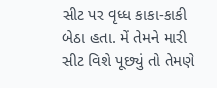સીટ પર વૃધ્ધ કાકા-કાકી બેઠા હતા. મેં તેમને મારી સીટ વિશે પૂછ્યું તો તેમણે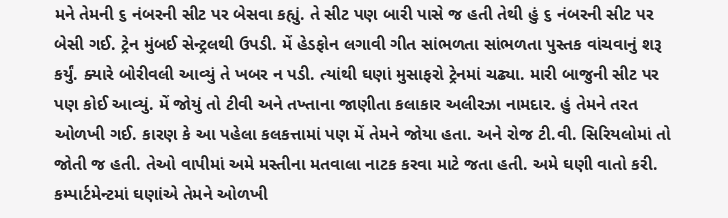મને તેમની ૬ નંબરની સીટ પર બેસવા કહ્યું. તે સીટ પણ બારી પાસે જ હતી તેથી હું ૬ નંબરની સીટ પર બેસી ગઈ. ટ્રેન મુંબઈ સેન્ટ્રલથી ઉપડી. મેં હેડફોન લગાવી ગીત સાંભળતા સાંભળતા પુસ્તક વાંચવાનું શરૂ કર્યું. ક્યારે બોરીવલી આવ્યું તે ખબર ન પડી. ત્યાંથી ઘણાં મુસાફરો ટ્રેનમાં ચઢ્યા. મારી બાજુની સીટ પર પણ કોઈ આવ્યું. મેં જોયું તો ટીવી અને તખ્તાના જાણીતા કલાકાર અલીરઝા નામદાર. હું તેમને તરત ઓળખી ગઈ. કારણ કે આ પહેલા કલકત્તામાં પણ મેં તેમને જોયા હતા. અને રોજ ટી.વી. સિરિયલોમાં તો જોતી જ હતી. તેઓ વાપીમાં અમે મસ્તીના મતવાલા નાટક કરવા માટે જતા હતી. અમે ઘણી વાતો કરી. કમ્પાર્ટમેન્ટમાં ઘણાંએ તેમને ઓળખી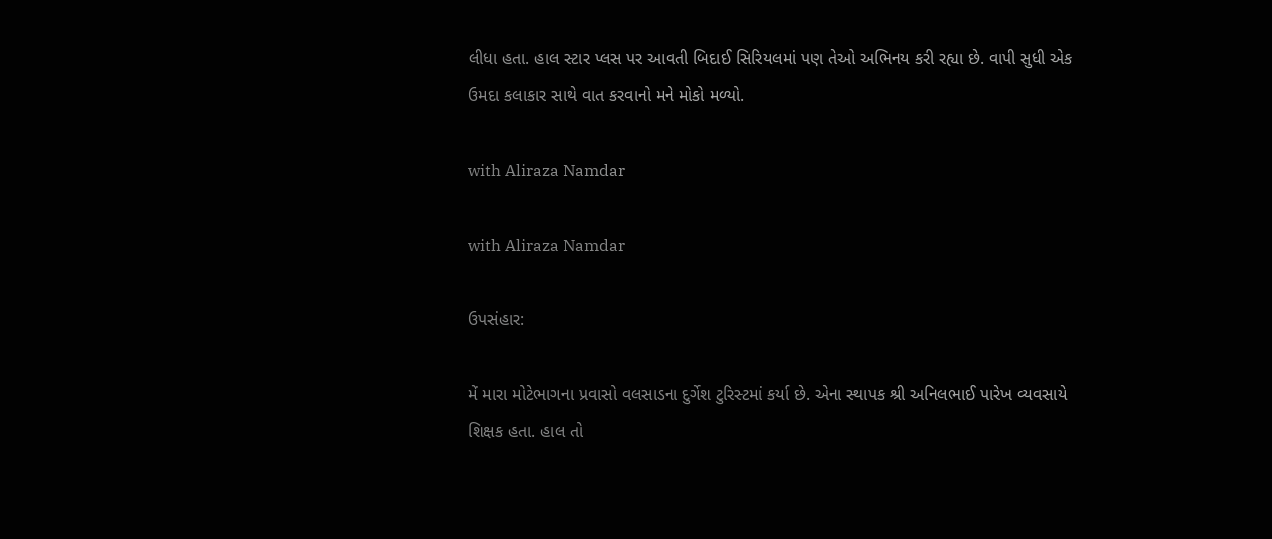લીધા હતા. હાલ સ્ટાર પ્લસ પર આવતી બિદાઈ સિરિયલમાં પણ તેઓ અભિનય કરી રહ્યા છે. વાપી સુધી એક ઉમદા કલાકાર સાથે વાત કરવાનો મને મોકો મળ્યો.

with Aliraza Namdar

with Aliraza Namdar

ઉપસંહાર:

મેં મારા મોટેભાગના પ્રવાસો વલસાડના દુર્ગેશ ટુરિસ્ટમાં કર્યા છે. એના સ્થાપક શ્રી અનિલભાઈ પારેખ વ્યવસાયે શિક્ષક હતા. હાલ તો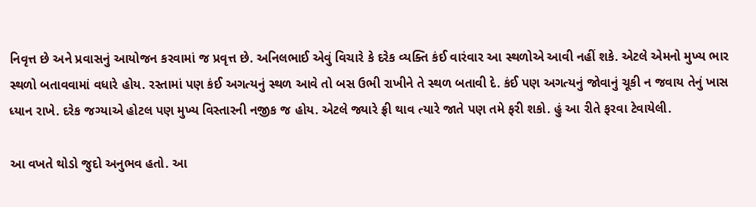નિવૃત્ત છે અને પ્રવાસનું આયોજન કરવામાં જ પ્રવૃત્ત છે. અનિલભાઈ એવું વિચારે કે દરેક વ્યક્તિ કંઈ વારંવાર આ સ્થળોએ આવી નહીં શકે. એટલે એમનો મુખ્ય ભાર સ્થળો બતાવવામાં વધારે હોય. રસ્તામાં પણ કંઈ અગત્યનું સ્થળ આવે તો બસ ઉભી રાખીને તે સ્થળ બતાવી દે. કંઈ પણ અગત્યનું જોવાનું ચૂકી ન જવાય તેનું ખાસ ધ્યાન રાખે. દરેક જગ્યાએ હોટલ પણ મુખ્ય વિસ્તારની નજીક જ હોય. એટલે જ્યારે ફ્રી થાવ ત્યારે જાતે પણ તમે ફરી શકો. હું આ રીતે ફરવા ટેવાયેલી.

આ વખતે થોડો જુદો અનુભવ હતો. આ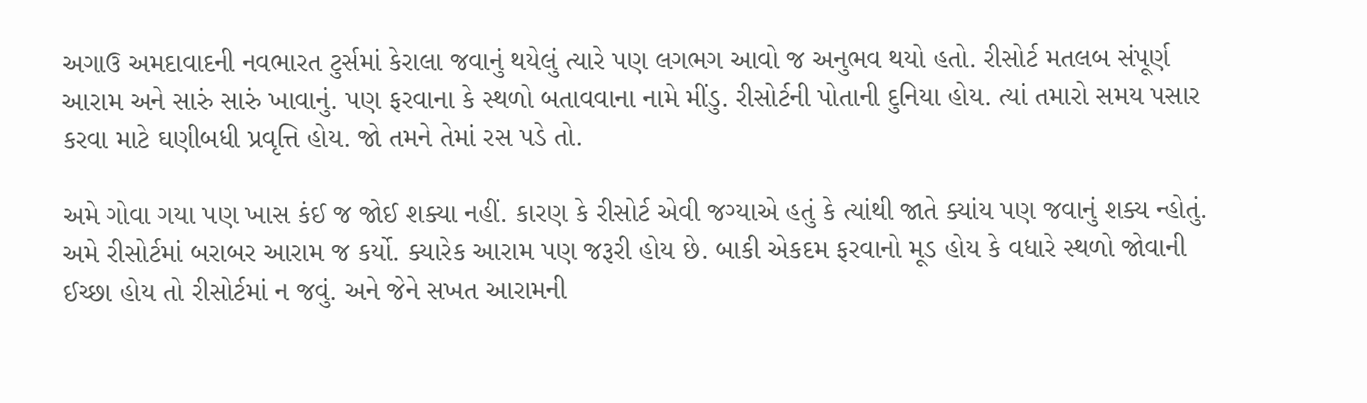અગાઉ અમદાવાદની નવભારત ટુર્સમાં કેરાલા જવાનું થયેલું ત્યારે પણ લગભગ આવો જ અનુભવ થયો હતો. રીસોર્ટ મતલબ સંપૂર્ણ આરામ અને સારું સારું ખાવાનું. પણ ફરવાના કે સ્થળો બતાવવાના નામે મીંડુ. રીસોર્ટની પોતાની દુનિયા હોય. ત્યાં તમારો સમય પસાર કરવા માટે ઘણીબધી પ્રવૃત્તિ હોય. જો તમને તેમાં રસ પડે તો.

અમે ગોવા ગયા પણ ખાસ કંઈ જ જોઈ શક્યા નહીં. કારણ કે રીસોર્ટ એવી જગ્યાએ હતું કે ત્યાંથી જાતે ક્યાંય પણ જવાનું શક્ય ન્હોતું. અમે રીસોર્ટમાં બરાબર આરામ જ કર્યો. ક્યારેક આરામ પણ જરૂરી હોય છે. બાકી એકદમ ફરવાનો મૂડ હોય કે વધારે સ્થળો જોવાની ઈચ્છા હોય તો રીસોર્ટમાં ન જવું. અને જેને સખત આરામની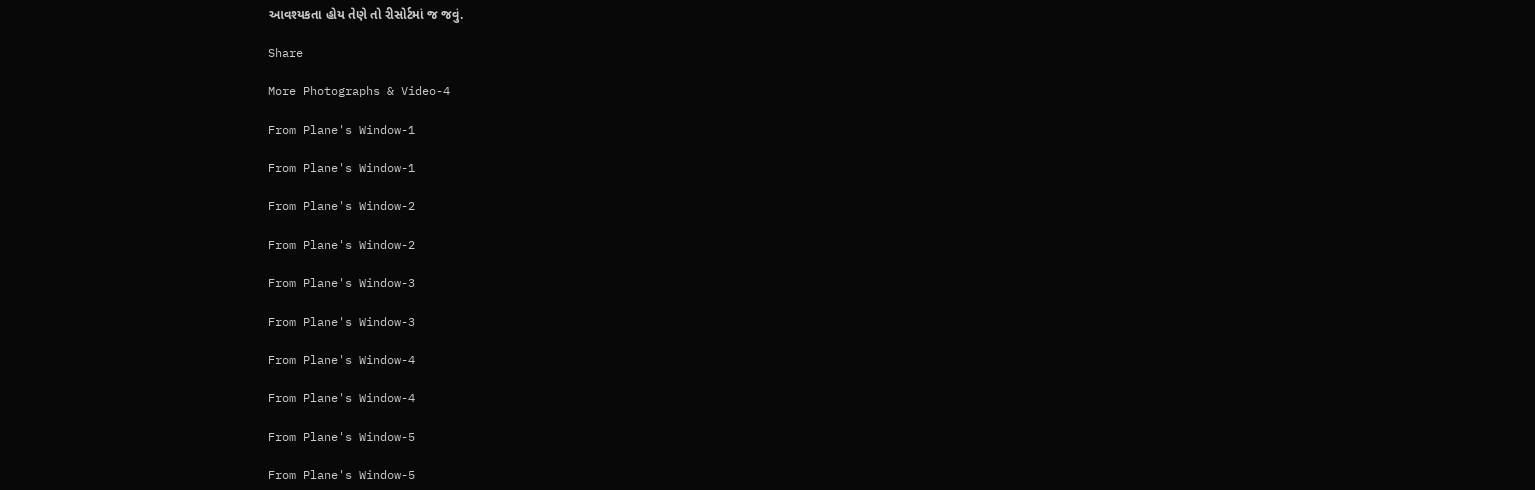આવશ્યકતા હોય તેણે તો રીસોર્ટમાં જ જવું.

Share

More Photographs & Video-4

From Plane's Window-1

From Plane's Window-1

From Plane's Window-2

From Plane's Window-2

From Plane's Window-3

From Plane's Window-3

From Plane's Window-4

From Plane's Window-4

From Plane's Window-5

From Plane's Window-5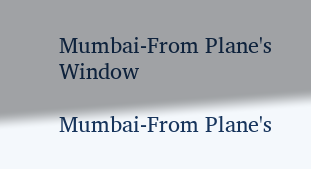Mumbai-From Plane's Window

Mumbai-From Plane's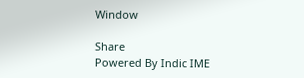Window

Share
Powered By Indic IME